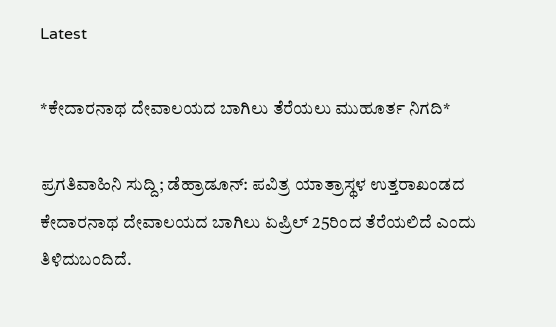Latest

*ಕೇದಾರನಾಥ ದೇವಾಲಯದ ಬಾಗಿಲು ತೆರೆಯಲು ಮುಹೂರ್ತ ನಿಗದಿ*

ಪ್ರಗತಿವಾಹಿನಿ ಸುದ್ದಿ; ಡೆಹ್ರಾಡೂನ್: ಪವಿತ್ರ ಯಾತ್ರಾಸ್ಥಳ ಉತ್ತರಾಖಂಡದ ಕೇದಾರನಾಥ ದೇವಾಲಯದ ಬಾಗಿಲು ಏಪ್ರಿಲ್ 25ರಿಂದ ತೆರೆಯಲಿದೆ ಎಂದು ತಿಳಿದುಬಂದಿದೆ.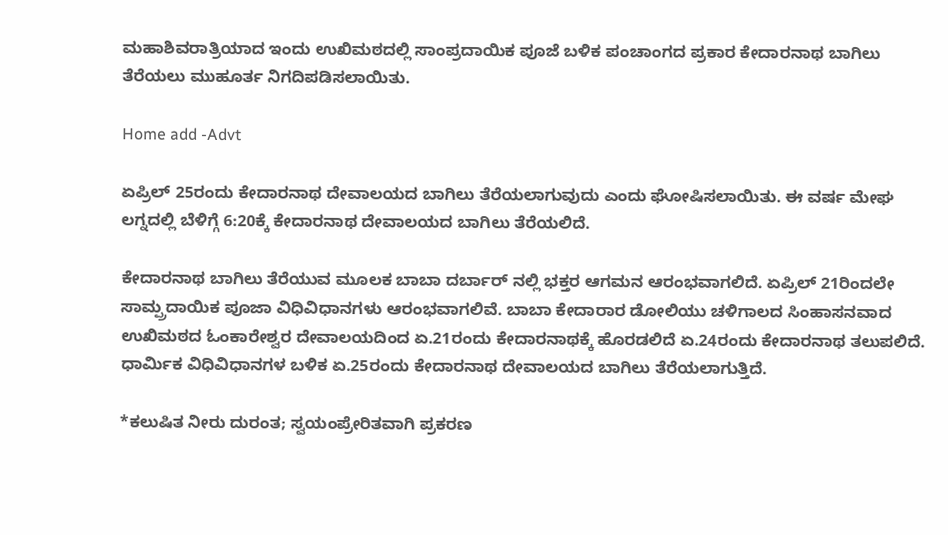ಮಹಾಶಿವರಾತ್ರಿಯಾದ ಇಂದು ಉಖಿಮಠದಲ್ಲಿ ಸಾಂಪ್ರದಾಯಿಕ ಪೂಜೆ ಬಳಿಕ ಪಂಚಾಂಗದ ಪ್ರಕಾರ ಕೇದಾರನಾಥ ಬಾಗಿಲು ತೆರೆಯಲು ಮುಹೂರ್ತ ನಿಗದಿಪಡಿಸಲಾಯಿತು.

Home add -Advt

ಏಪ್ರಿಲ್ 25ರಂದು ಕೇದಾರನಾಥ ದೇವಾಲಯದ ಬಾಗಿಲು ತೆರೆಯಲಾಗುವುದು ಎಂದು ಘೋಷಿಸಲಾಯಿತು. ಈ ವರ್ಷ ಮೇಘ ಲಗ್ನದಲ್ಲಿ ಬೆಳಿಗ್ಗೆ 6:20ಕ್ಕೆ ಕೇದಾರನಾಥ ದೇವಾಲಯದ ಬಾಗಿಲು ತೆರೆಯಲಿದೆ.

ಕೇದಾರನಾಥ ಬಾಗಿಲು ತೆರೆಯುವ ಮೂಲಕ ಬಾಬಾ ದರ್ಬಾರ್ ನಲ್ಲಿ ಭಕ್ತರ ಆಗಮನ ಆರಂಭವಾಗಲಿದೆ. ಏಪ್ರಿಲ್ 21ರಿಂದಲೇ ಸಾಮ್ಪ್ರದಾಯಿಕ ಪೂಜಾ ವಿಧಿವಿಧಾನಗಳು ಆರಂಭವಾಗಲಿವೆ. ಬಾಬಾ ಕೇದಾರಾರ ಡೋಲಿಯು ಚಳಿಗಾಲದ ಸಿಂಹಾಸನವಾದ ಉಖಿಮಠದ ಓಂಕಾರೇಶ್ವರ ದೇವಾಲಯದಿಂದ ಏ.21ರಂದು ಕೇದಾರನಾಥಕ್ಕೆ ಹೊರಡಲಿದೆ ಏ.24ರಂದು ಕೇದಾರನಾಥ ತಲುಪಲಿದೆ. ಧಾರ್ಮಿಕ ವಿಧಿವಿಧಾನಗಳ ಬಳಿಕ ಏ.25ರಂದು ಕೇದಾರನಾಥ ದೇವಾಲಯದ ಬಾಗಿಲು ತೆರೆಯಲಾಗುತ್ತಿದೆ.

*ಕಲುಷಿತ ನೀರು ದುರಂತ; ಸ್ವಯಂಪ್ರೇರಿತವಾಗಿ ಪ್ರಕರಣ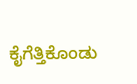ಕೈಗೆತ್ತಿಕೊಂಡು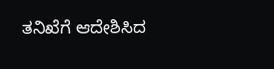ತನಿಖೆಗೆ ಆದೇಶಿಸಿದ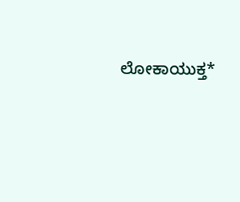ಲೋಕಾಯುಕ್ತ*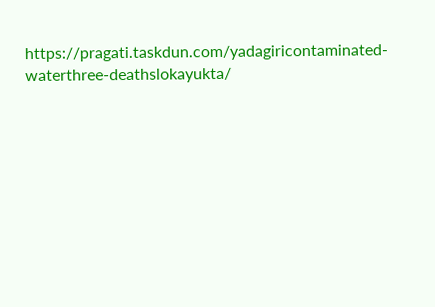https://pragati.taskdun.com/yadagiricontaminated-waterthree-deathslokayukta/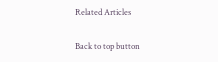Related Articles

Back to top button